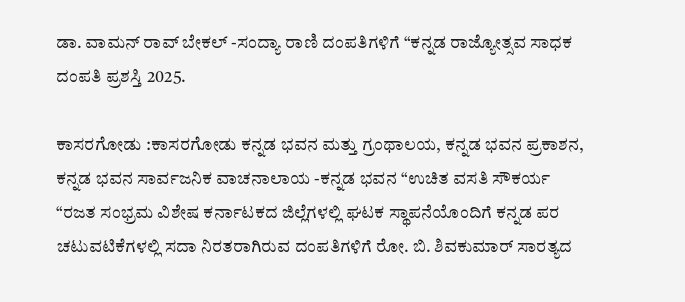ಡಾ. ವಾಮನ್ ರಾವ್ ಬೇಕಲ್ -ಸಂದ್ಯಾ ರಾಣಿ ದಂಪತಿಗಳಿಗೆ “ಕನ್ನಡ ರಾಜ್ಯೋತ್ಸವ ಸಾಧಕ ದಂಪತಿ ಪ್ರಶಸ್ತಿ 2025.

ಕಾಸರಗೋಡು :ಕಾಸರಗೋಡು ಕನ್ನಡ ಭವನ ಮತ್ತು ಗ್ರಂಥಾಲಯ, ಕನ್ನಡ ಭವನ ಪ್ರಕಾಶನ, ಕನ್ನಡ ಭವನ ಸಾರ್ವಜನಿಕ ವಾಚನಾಲಾಯ -ಕನ್ನಡ ಭವನ “ಉಚಿತ ವಸತಿ ಸೌಕರ್ಯ “ರಜತ ಸಂಭ್ರಮ ವಿಶೇಷ ಕರ್ನಾಟಕದ ಜಿಲ್ಲೆಗಳಲ್ಲಿ ಘಟಕ ಸ್ಥಾಪನೆಯೊಂದಿಗೆ ಕನ್ನಡ ಪರ ಚಟುವಟಿಕೆಗಳಲ್ಲಿ ಸದಾ ನಿರತರಾಗಿರುವ ದಂಪತಿಗಳಿಗೆ ರೋ. ಬಿ. ಶಿವಕುಮಾರ್ ಸಾರತ್ಯದ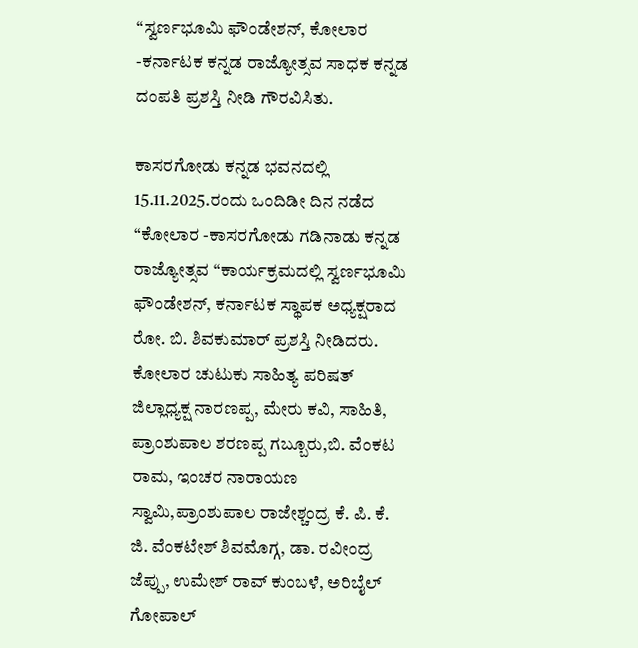“ಸ್ವರ್ಣಭೂಮಿ ಫೌಂಡೇಶನ್, ಕೋಲಾರ -ಕರ್ನಾಟಕ ಕನ್ನಡ ರಾಜ್ಯೋತ್ಸವ ಸಾಧಕ ಕನ್ನಡ ದಂಪತಿ ಪ್ರಶಸ್ತಿ ನೀಡಿ ಗೌರವಿಸಿತು.

ಕಾಸರಗೋಡು ಕನ್ನಡ ಭವನದಲ್ಲಿ 15.11.2025.ರಂದು ಒಂದಿಡೀ ದಿನ ನಡೆದ “ಕೋಲಾರ -ಕಾಸರಗೋಡು ಗಡಿನಾಡು ಕನ್ನಡ ರಾಜ್ಯೋತ್ಸವ “ಕಾರ್ಯಕ್ರಮದಲ್ಲಿ ಸ್ವರ್ಣಭೂಮಿ ಫೌಂಡೇಶನ್, ಕರ್ನಾಟಕ ಸ್ಥಾಪಕ ಅಧ್ಯಕ್ಷರಾದ ರೋ. ಬಿ. ಶಿವಕುಮಾರ್ ಪ್ರಶಸ್ತಿ ನೀಡಿದರು. ಕೋಲಾರ ಚುಟುಕು ಸಾಹಿತ್ಯ ಪರಿಷತ್ ಜಿಲ್ಲಾಧ್ಯಕ್ಷ ನಾರಣಪ್ಪ, ಮೇರು ಕವಿ, ಸಾಹಿತಿ, ಪ್ರಾಂಶುಪಾಲ ಶರಣಪ್ಪ ಗಬ್ಬೂರು,ಬಿ. ವೆಂಕಟ ರಾಮ, ಇಂಚರ ನಾರಾಯಣ ಸ್ವಾಮಿ,ಪ್ರಾಂಶುಪಾಲ ರಾಜೇಶ್ಚಂದ್ರ ಕೆ. ಪಿ. ಕೆ. ಜಿ. ವೆಂಕಟೇಶ್ ಶಿವಮೊಗ್ಗ, ಡಾ. ರವೀಂದ್ರ ಜೆಪ್ಪು, ಉಮೇಶ್ ರಾವ್ ಕುಂಬಳೆ, ಅರಿಬೈಲ್ ಗೋಪಾಲ್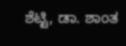ಶೆಟ್ಟಿ, ಡಾ. ಶಾಂತ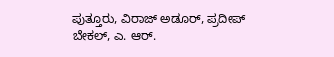ಪುತ್ತೂರು, ವಿರಾಜ್ ಅಡೂರ್, ಪ್ರದೀಪ್ ಬೇಕಲ್, ಎ. ಆರ್.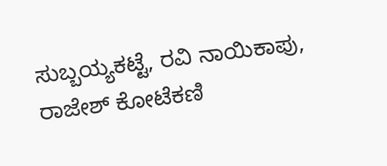ಸುಬ್ಬಯ್ಯಕಟ್ಟೆ, ರವಿ ನಾಯಿಕಾಪು, ರಾಜೇಶ್ ಕೋಟೆಕಣಿ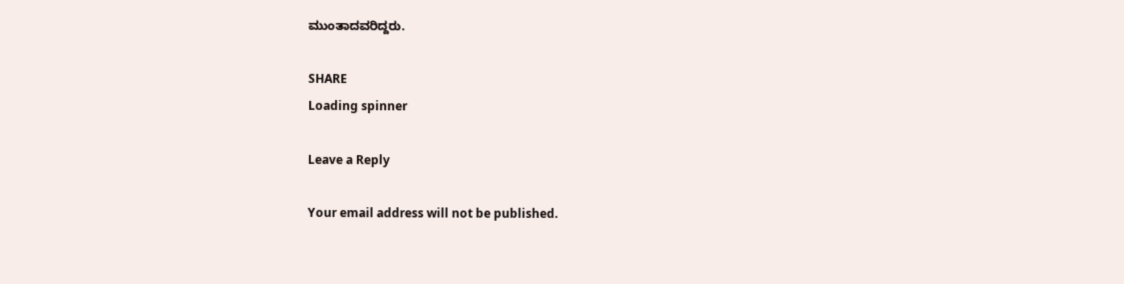ಮುಂತಾದವರಿದ್ದರು.

SHARE
Loading spinner

Leave a Reply

Your email address will not be published.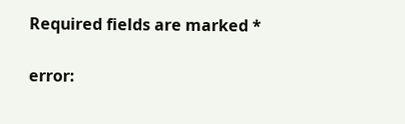Required fields are marked *

error: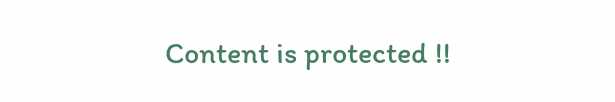Content is protected !!